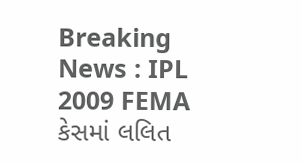Breaking News : IPL 2009 FEMA કેસમાં લલિત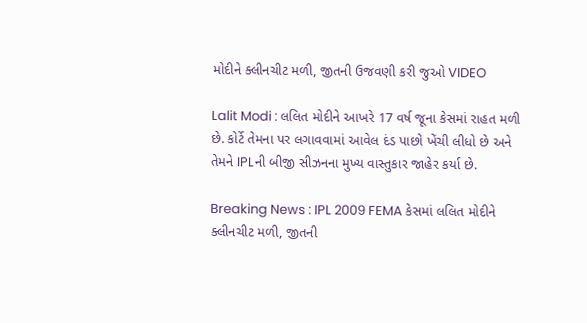મોદીને ક્લીનચીટ મળી, જીતની ઉજવણી કરી જુઓ VIDEO

Lalit Modi : લલિત મોદીને આખરે 17 વર્ષ જૂના કેસમાં રાહત મળી છે. કોર્ટે તેમના પર લગાવવામાં આવેલ દંડ પાછો ખેંચી લીધો છે અને તેમને IPLની બીજી સીઝનના મુખ્ય વાસ્તુકાર જાહેર કર્યા છે.

Breaking News : IPL 2009 FEMA કેસમાં લલિત મોદીને ક્લીનચીટ મળી, જીતની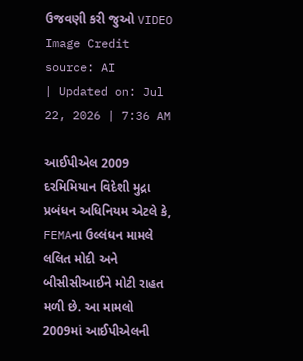ઉજવણી કરી જુઓ VIDEO
Image Credit source: AI
| Updated on: Jul 22, 2026 | 7:36 AM

આઈપીએલ 2009 દરમિમિયાન વિદેશી મુદ્રા પ્રબંધન અધિનિયમ એટલે કે, FEMAના ઉલ્લંધન મામલે લલિત મોદી અને બીસીસીઆઈને મોટી રાહત મળી છે. આ મામલો 2009માં આઈપીએલની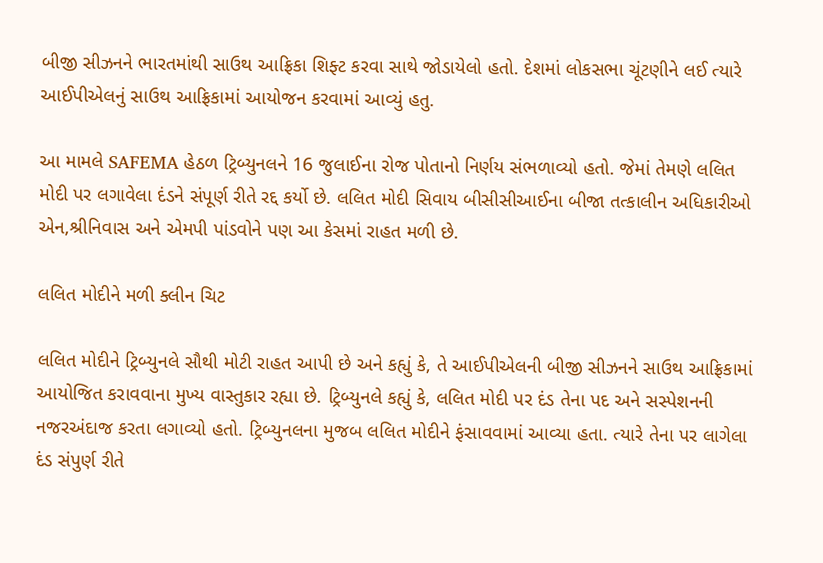બીજી સીઝનને ભારતમાંથી સાઉથ આફ્રિકા શિફ્ટ કરવા સાથે જોડાયેલો હતો. દેશમાં લોકસભા ચૂંટણીને લઈ ત્યારે આઈપીએલનું સાઉથ આફ્રિકામાં આયોજન કરવામાં આવ્યું હતુ.

આ મામલે SAFEMA હેઠળ ટ્રિબ્યુનલને 16 જુલાઈના રોજ પોતાનો નિર્ણય સંભળાવ્યો હતો. જેમાં તેમણે લલિત મોદી પર લગાવેલા દંડને સંપૂર્ણ રીતે રદ્દ કર્યો છે. લલિત મોદી સિવાય બીસીસીઆઈના બીજા તત્કાલીન અધિકારીઓ એન,શ્રીનિવાસ અને એમપી પાંડવોને પણ આ કેસમાં રાહત મળી છે.

લલિત મોદીને મળી ક્લીન ચિટ

લલિત મોદીને ટ્રિબ્યુનલે સૌથી મોટી રાહત આપી છે અને કહ્યું કે, તે આઈપીએલની બીજી સીઝનને સાઉથ આફ્રિકામાં આયોજિત કરાવવાના મુખ્ય વાસ્તુકાર રહ્યા છે. ટ્રિબ્યુનલે કહ્યું કે, લલિત મોદી પર દંડ તેના પદ અને સસ્પેશનની નજરઅંદાજ કરતા લગાવ્યો હતો. ટ્રિબ્યુનલના મુજબ લલિત મોદીને ફંસાવવામાં આવ્યા હતા. ત્યારે તેના પર લાગેલા દંડ સંપુર્ણ રીતે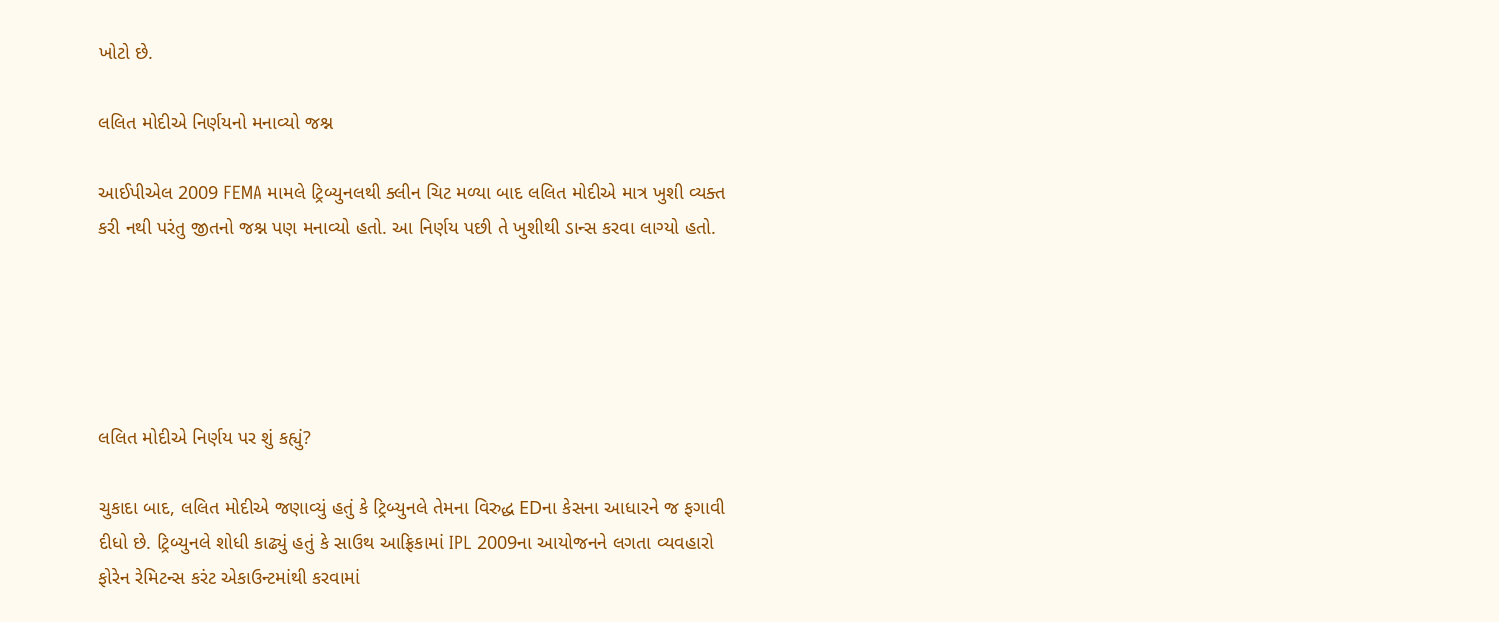ખોટો છે.

લલિત મોદીએ નિર્ણયનો મનાવ્યો જશ્ન

આઈપીએલ 2009 FEMA મામલે ટ્રિબ્યુનલથી ક્લીન ચિટ મળ્યા બાદ લલિત મોદીએ માત્ર ખુશી વ્યક્ત કરી નથી પરંતુ જીતનો જશ્ન પણ મનાવ્યો હતો. આ નિર્ણય પછી તે ખુશીથી ડાન્સ કરવા લાગ્યો હતો.





લલિત મોદીએ નિર્ણય પર શું કહ્યું?

ચુકાદા બાદ, લલિત મોદીએ જણાવ્યું હતું કે ટ્રિબ્યુનલે તેમના વિરુદ્ધ EDના કેસના આધારને જ ફગાવી દીધો છે. ટ્રિબ્યુનલે શોધી કાઢ્યું હતું કે સાઉથ આફ્રિકામાં IPL 2009ના આયોજનને લગતા વ્યવહારો ફોરેન રેમિટન્સ કરંટ એકાઉન્ટમાંથી કરવામાં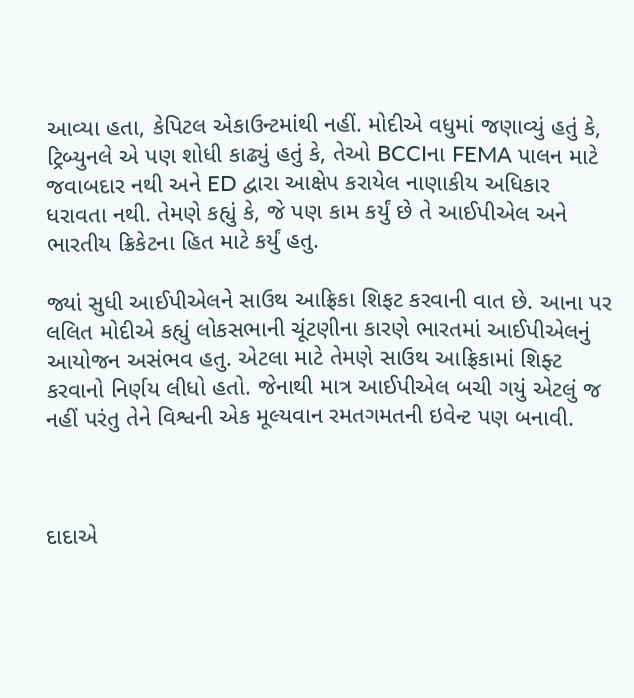આવ્યા હતા, કેપિટલ એકાઉન્ટમાંથી નહીં. મોદીએ વધુમાં જણાવ્યું હતું કે, ટ્રિબ્યુનલે એ પણ શોધી કાઢ્યું હતું કે, તેઓ BCCIના FEMA પાલન માટે જવાબદાર નથી અને ED દ્વારા આક્ષેપ કરાયેલ નાણાકીય અધિકાર ધરાવતા નથી. તેમણે કહ્યું કે, જે પણ કામ કર્યું છે તે આઈપીએલ અને ભારતીય ક્રિકેટના હિત માટે કર્યું હતુ.

જ્યાં સુધી આઈપીએલને સાઉથ આફ્રિકા શિફટ કરવાની વાત છે. આના પર લલિત મોદીએ કહ્યું લોકસભાની ચૂંટણીના કારણે ભારતમાં આઈપીએલનું આયોજન અસંભવ હતુ. એટલા માટે તેમણે સાઉથ આફ્રિકામાં શિફ્ટ કરવાનો નિર્ણય લીધો હતો. જેનાથી માત્ર આઈપીએલ બચી ગયું એટલું જ નહીં પરંતુ તેને વિશ્વની એક મૂલ્યવાન રમતગમતની ઇવેન્ટ પણ બનાવી.



દાદાએ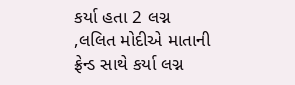કર્યા હતા 2 લગ્ન ,લલિત મોદીએ માતાની ફ્રેન્ડ સાથે કર્યા લગ્ન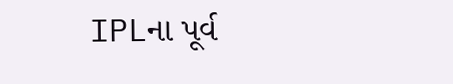IPLના પૂર્વ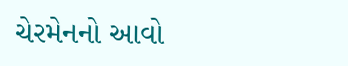ચેરમેનનો આવો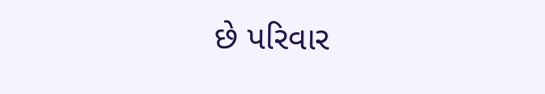છે પરિવાર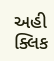અહી ક્લિક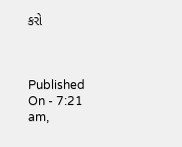કરો



Published On - 7:21 am,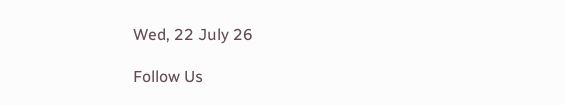Wed, 22 July 26

Follow Us